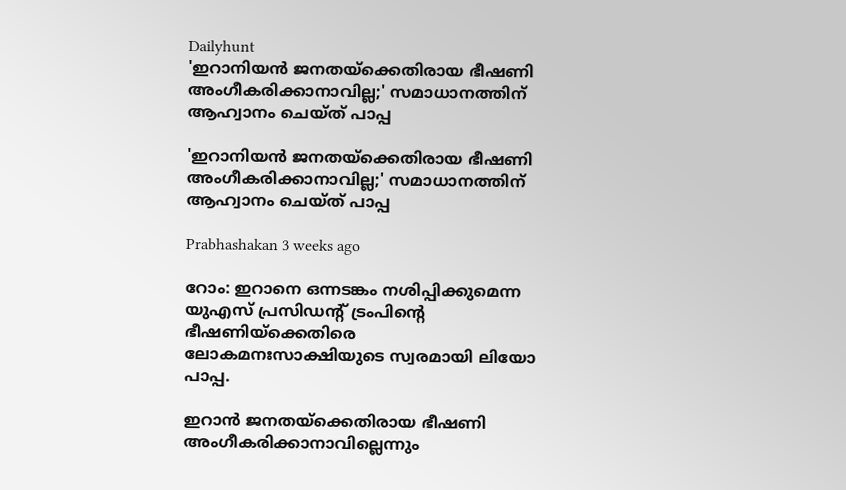Dailyhunt
'ഇറാനിയന്‍ ജനതയ്‌ക്കെതിരായ ഭീഷണി അംഗീകരിക്കാനാവില്ല;' സമാധാനത്തിന് ആഹ്വാനം ചെയ്ത് പാപ്പ

'ഇറാനിയന്‍ ജനതയ്‌ക്കെതിരായ ഭീഷണി അംഗീകരിക്കാനാവില്ല;' സമാധാനത്തിന് ആഹ്വാനം ചെയ്ത് പാപ്പ

Prabhashakan 3 weeks ago

റോം: ഇറാനെ ഒന്നടങ്കം നശിപ്പിക്കുമെന്ന യുഎസ് പ്രസിഡന്റ് ട്രംപിന്റെ ഭീഷണിയ്‌ക്കെതിരെ ലോകമനഃസാക്ഷിയുടെ സ്വരമായി ലിയോ പാപ്പ.

ഇറാന്‍ ജനതയ്‌ക്കെതിരായ ഭീഷണി അംഗീകരിക്കാനാവില്ലെന്നും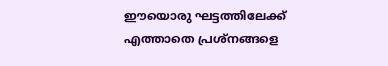ഈയൊരു ഘട്ടത്തിലേക്ക് എത്താതെ പ്രശ്‌നങ്ങളെ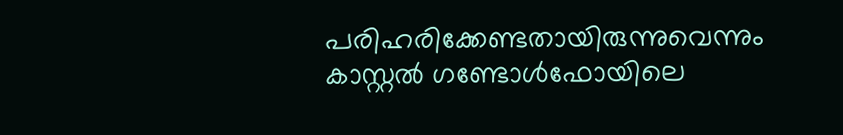പരിഹരിക്കേണ്ടതായിരുന്നുവെന്നും കാസ്റ്റല്‍ ഗണ്ടോള്‍ഫോയിലെ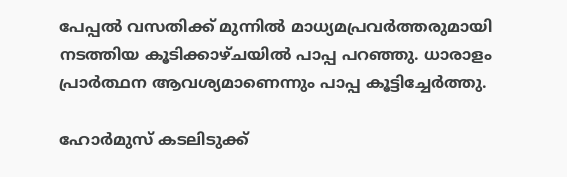പേപ്പല്‍ വസതിക്ക് മുന്നില്‍ മാധ്യമപ്രവര്‍ത്തരുമായി നടത്തിയ കൂടിക്കാഴ്ചയില്‍ പാപ്പ പറഞ്ഞു. ധാരാളം പ്രാര്‍ത്ഥന ആവശ്യമാണെന്നും പാപ്പ കൂട്ടിച്ചേര്‍ത്തു.

ഹോര്‍മുസ് കടലിടുക്ക്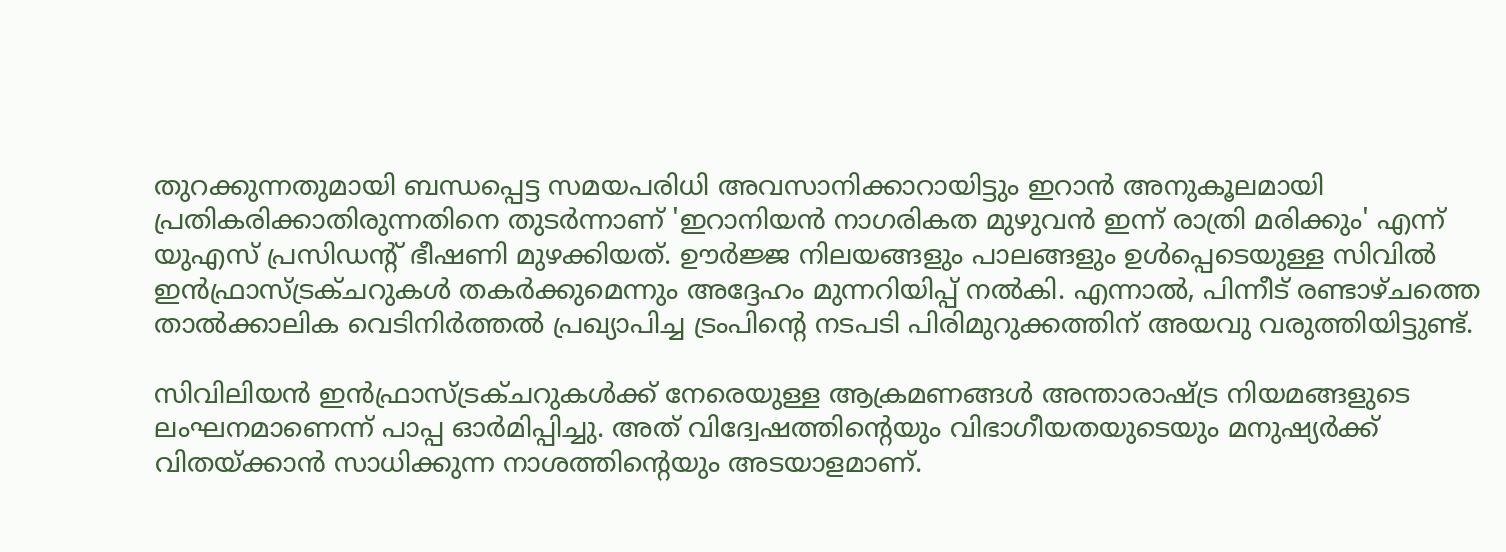തുറക്കുന്നതുമായി ബന്ധപ്പെട്ട സമയപരിധി അവസാനിക്കാറായിട്ടും ഇറാന്‍ അനുകൂലമായി പ്രതികരിക്കാതിരുന്നതിനെ തുടര്‍ന്നാണ് 'ഇറാനിയന്‍ നാഗരികത മുഴുവന്‍ ഇന്ന് രാത്രി മരിക്കും' എന്ന് യുഎസ് പ്രസിഡന്റ് ഭീഷണി മുഴക്കിയത്. ഊര്‍ജ്ജ നിലയങ്ങളും പാലങ്ങളും ഉള്‍പ്പെടെയുള്ള സിവില്‍ ഇന്‍ഫ്രാസ്ട്രക്ചറുകള്‍ തകര്‍ക്കുമെന്നും അദ്ദേഹം മുന്നറിയിപ്പ് നല്‍കി. എന്നാല്‍, പിന്നീട് രണ്ടാഴ്ചത്തെ താല്‍ക്കാലിക വെടിനിര്‍ത്തല്‍ പ്രഖ്യാപിച്ച ട്രംപിന്റെ നടപടി പിരിമുറുക്കത്തിന് അയവു വരുത്തിയിട്ടുണ്ട്.

സിവിലിയന്‍ ഇന്‍ഫ്രാസ്ട്രക്ചറുകള്‍ക്ക് നേരെയുള്ള ആക്രമണങ്ങള്‍ അന്താരാഷ്ട്ര നിയമങ്ങളുടെ ലംഘനമാണെന്ന് പാപ്പ ഓര്‍മിപ്പിച്ചു. അത് വിദ്വേഷത്തിന്റെയും വിഭാഗീയതയുടെയും മനുഷ്യര്‍ക്ക് വിതയ്ക്കാന്‍ സാധിക്കുന്ന നാശത്തിന്റെയും അടയാളമാണ്.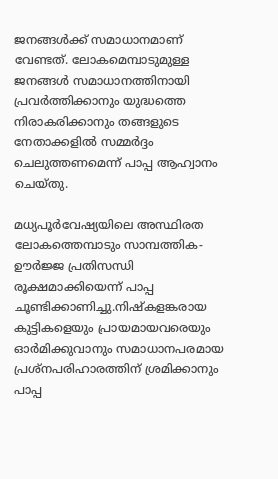ജനങ്ങള്‍ക്ക് സമാധാനമാണ് വേണ്ടത്. ലോകമെമ്പാടുമുള്ള ജനങ്ങള്‍ സമാധാനത്തിനായി പ്രവര്‍ത്തിക്കാനും യുദ്ധത്തെ നിരാകരിക്കാനും തങ്ങളുടെ നേതാക്കളില്‍ സമ്മര്‍ദ്ദം ചെലുത്തണമെന്ന് പാപ്പ ആഹ്വാനം ചെയ്തു.

മധ്യപൂര്‍വേഷ്യയിലെ അസ്ഥിരത ലോകത്തെമ്പാടും സാമ്പത്തിക-ഊര്‍ജ്ജ പ്രതിസന്ധി രൂക്ഷമാക്കിയെന്ന് പാപ്പ ചൂണ്ടിക്കാണിച്ചു.നിഷ്‌കളങ്കരായ കുട്ടികളെയും പ്രായമായവരെയും ഓര്‍മിക്കുവാനും സമാധാനപരമായ പ്രശ്‌നപരിഹാരത്തിന് ശ്രമിക്കാനും പാപ്പ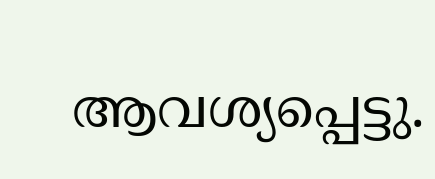ആവശ്യപ്പെട്ടു.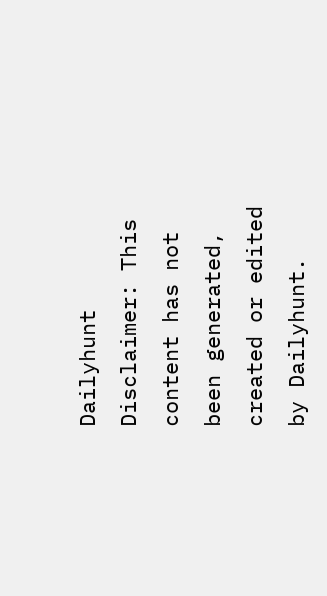Dailyhunt
Disclaimer: This content has not been generated, created or edited by Dailyhunt.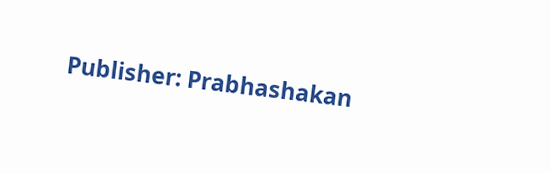Publisher: Prabhashakan